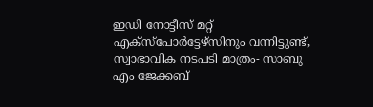ഇഡി നോട്ടീസ് മറ്റ് എക്സ്പോർട്ടേഴ്സിനും വന്നിട്ടുണ്ട്, സ്വാഭാവിക നടപടി മാത്രം- സാബു എം ജേക്കബ്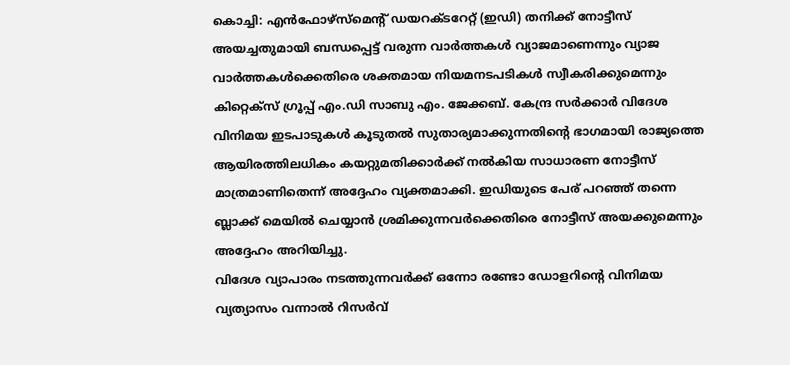കൊച്ചി: എൻഫോഴ്സ്മെന്റ് ഡയറക്ടറേറ്റ് (ഇഡി) തനിക്ക് നോട്ടീസ് അയച്ചതുമായി ബന്ധപ്പെട്ട് വരുന്ന വാർത്തകൾ വ്യാജമാണെന്നും വ്യാജ വാർത്തകൾക്കെതിരെ ശക്തമായ നിയമനടപടികൾ സ്വീകരിക്കുമെന്നും കിറ്റെക്സ് ഗ്രൂപ്പ് എം.ഡി സാബു എം. ജേക്കബ്. കേന്ദ്ര സർക്കാർ വിദേശ വിനിമയ ഇടപാടുകൾ കൂടുതൽ സുതാര്യമാക്കുന്നതിന്റെ ഭാഗമായി രാജ്യത്തെ ആയിരത്തിലധികം കയറ്റുമതിക്കാർക്ക് നൽകിയ സാധാരണ നോട്ടീസ് മാത്രമാണിതെന്ന് അദ്ദേഹം വ്യക്തമാക്കി. ഇഡിയുടെ പേര് പറഞ്ഞ് തന്നെ ബ്ലാക്ക് മെയിൽ ചെയ്യാൻ ശ്രമിക്കുന്നവർക്കെതിരെ നോട്ടീസ് അയക്കുമെന്നും അദ്ദേഹം അറിയിച്ചു.
വിദേശ വ്യാപാരം നടത്തുന്നവർക്ക് ഒന്നോ രണ്ടോ ഡോളറിന്റെ വിനിമയ വ്യത്യാസം വന്നാൽ റിസർവ്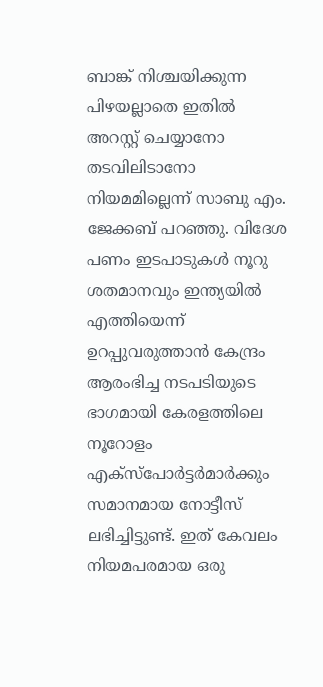ബാങ്ക് നിശ്ചയിക്കുന്ന പിഴയല്ലാതെ ഇതിൽ അറസ്റ്റ് ചെയ്യാനോ തടവിലിടാനോ നിയമമില്ലെന്ന് സാബു എം. ജേക്കബ് പറഞ്ഞു. വിദേശ പണം ഇടപാടുകൾ നൂറു ശതമാനവും ഇന്ത്യയിൽ എത്തിയെന്ന് ഉറപ്പുവരുത്താൻ കേന്ദ്രം ആരംഭിച്ച നടപടിയുടെ ഭാഗമായി കേരളത്തിലെ നൂറോളം എക്സ്പോർട്ടർമാർക്കും സമാനമായ നോട്ടീസ് ലഭിച്ചിട്ടുണ്ട്. ഇത് കേവലം നിയമപരമായ ഒരു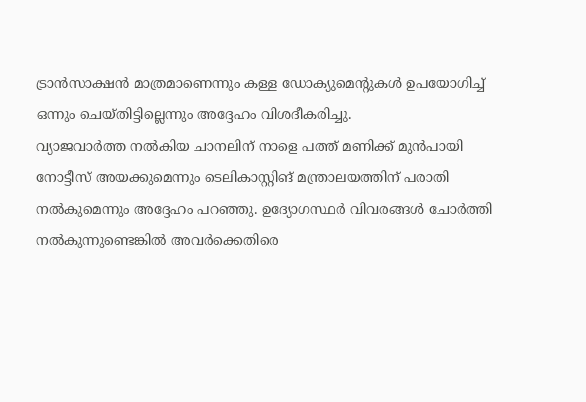ട്രാൻസാക്ഷൻ മാത്രമാണെന്നും കള്ള ഡോക്യുമെന്റുകൾ ഉപയോഗിച്ച് ഒന്നും ചെയ്തിട്ടില്ലെന്നും അദ്ദേഹം വിശദീകരിച്ചു.
വ്യാജവാർത്ത നൽകിയ ചാനലിന് നാളെ പത്ത് മണിക്ക് മുൻപായി നോട്ടീസ് അയക്കുമെന്നും ടെലികാസ്റ്റിങ് മന്ത്രാലയത്തിന് പരാതി നൽകുമെന്നും അദ്ദേഹം പറഞ്ഞു. ഉദ്യോഗസ്ഥർ വിവരങ്ങൾ ചോർത്തി നൽകുന്നുണ്ടെങ്കിൽ അവർക്കെതിരെ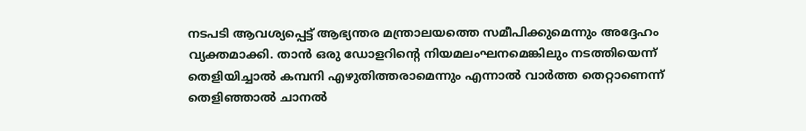നടപടി ആവശ്യപ്പെട്ട് ആഭ്യന്തര മന്ത്രാലയത്തെ സമീപിക്കുമെന്നും അദ്ദേഹം വ്യക്തമാക്കി. താൻ ഒരു ഡോളറിന്റെ നിയമലംഘനമെങ്കിലും നടത്തിയെന്ന് തെളിയിച്ചാൽ കമ്പനി എഴുതിത്തരാമെന്നും എന്നാൽ വാർത്ത തെറ്റാണെന്ന് തെളിഞ്ഞാൽ ചാനൽ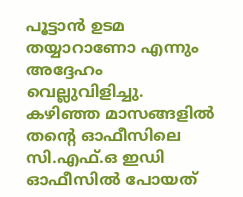പൂട്ടാൻ ഉടമ തയ്യാറാണോ എന്നും അദ്ദേഹം വെല്ലുവിളിച്ചു.
കഴിഞ്ഞ മാസങ്ങളിൽ തന്റെ ഓഫീസിലെ സി.എഫ്.ഒ ഇഡി ഓഫീസിൽ പോയത്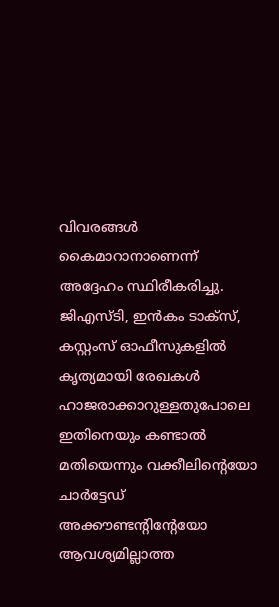വിവരങ്ങൾ കൈമാറാനാണെന്ന് അദ്ദേഹം സ്ഥിരീകരിച്ചു. ജിഎസ്ടി, ഇൻകം ടാക്സ്, കസ്റ്റംസ് ഓഫീസുകളിൽ കൃത്യമായി രേഖകൾ ഹാജരാക്കാറുള്ളതുപോലെ ഇതിനെയും കണ്ടാൽ മതിയെന്നും വക്കീലിന്റെയോ ചാർട്ടേഡ് അക്കൗണ്ടന്റിന്റേയോ ആവശ്യമില്ലാത്ത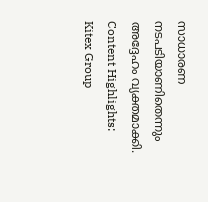സാധാരണ നടപടിയാണിതെന്നും അദ്ദേഹം വ്യക്തമാക്കി.
Content Highlights: Kitex Group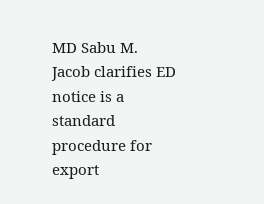MD Sabu M. Jacob clarifies ED notice is a standard procedure for export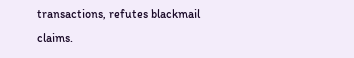transactions, refutes blackmail claims.